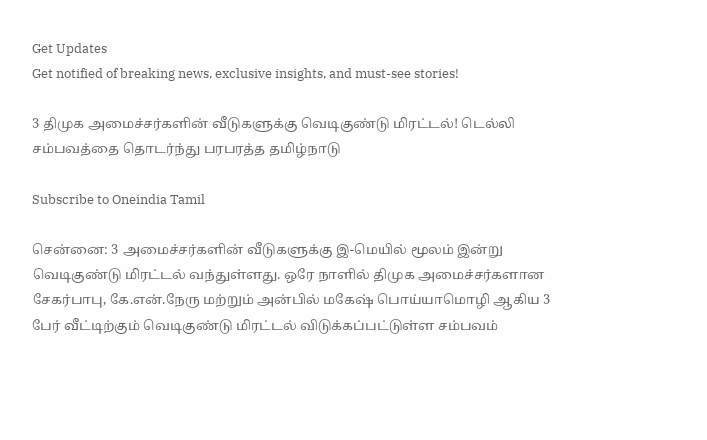Get Updates
Get notified of breaking news, exclusive insights, and must-see stories!

3 திமுக அமைச்சர்களின் வீடுகளுக்கு வெடிகுண்டு மிரட்டல்! டெல்லி சம்பவத்தை தொடர்ந்து பரபரத்த தமிழ்நாடு

Subscribe to Oneindia Tamil

சென்னை: 3 அமைச்சர்களின் வீடுகளுக்கு இ-மெயில் மூலம் இன்று வெடிகுண்டு மிரட்டல் வந்துள்ளது. ஒரே நாளில் திமுக அமைச்சர்களான சேகர்பாபு, கே.என்.நேரு மற்றும் அன்பில் மகேஷ் பொய்யாமொழி ஆகிய 3 பேர் வீட்டிற்கும் வெடிகுண்டு மிரட்டல் விடுக்கப்பட்டுள்ள சம்பவம்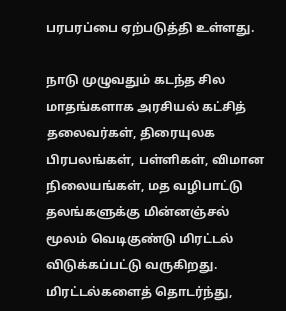பரபரப்பை ஏற்படுத்தி உள்ளது.

நாடு முழுவதும் கடந்த சில மாதங்களாக அரசியல் கட்சித் தலைவர்கள், திரையுலக பிரபலங்கள், பள்ளிகள், விமான நிலையங்கள், மத வழிபாட்டு தலங்களுக்கு மின்னஞ்சல் மூலம் வெடிகுண்டு மிரட்டல் விடுக்கப்பட்டு வருகிறது. மிரட்டல்களைத் தொடர்ந்து,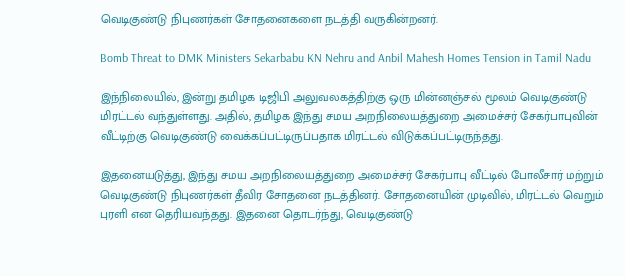வெடிகுண்டு நிபுணர்கள் சோதனைகளை நடத்தி வருகின்றனர்.

Bomb Threat to DMK Ministers Sekarbabu KN Nehru and Anbil Mahesh Homes Tension in Tamil Nadu

இந்நிலையில், இன்று தமிழக டிஜிபி அலுவலகத்திற்கு ஒரு மின்னஞ்சல் மூலம் வெடிகுண்டு மிரட்டல் வந்துள்ளது. அதில், தமிழக இந்து சமய அறநிலையத்துறை அமைச்சர் சேகர்பாபுவின் வீட்டிற்கு வெடிகுண்டு வைக்கப்பட்டிருப்பதாக மிரட்டல் விடுக்கப்பட்டிருந்தது.

இதனையடுத்து, இந்து சமய அறநிலையத்துறை அமைச்சர் சேகர்பாபு வீட்டில் போலீசார் மற்றும் வெடிகுண்டு நிபுணர்கள் தீவிர சோதனை நடத்தினர். சோதனையின் முடிவில், மிரட்டல் வெறும் புரளி என தெரியவந்தது. இதனை தொடர்ந்து, வெடிகுண்டு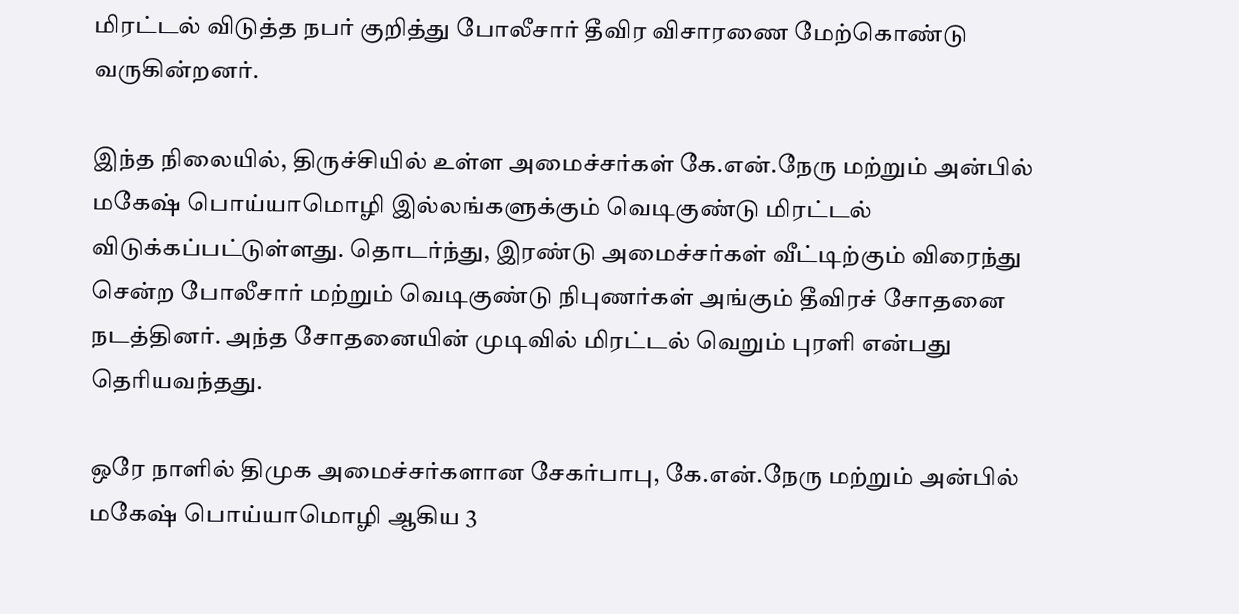மிரட்டல் விடுத்த நபர் குறித்து போலீசார் தீவிர விசாரணை மேற்கொண்டு வருகின்றனர்.

இந்த நிலையில், திருச்சியில் உள்ள அமைச்சர்கள் கே.என்.நேரு மற்றும் அன்பில் மகேஷ் பொய்யாமொழி இல்லங்களுக்கும் வெடிகுண்டு மிரட்டல் விடுக்கப்பட்டுள்ளது. தொடர்ந்து, இரண்டு அமைச்சர்கள் வீட்டிற்கும் விரைந்து சென்ற போலீசார் மற்றும் வெடிகுண்டு நிபுணர்கள் அங்கும் தீவிரச் சோதனை நடத்தினர். அந்த சோதனையின் முடிவில் மிரட்டல் வெறும் புரளி என்பது தெரியவந்தது.

ஒரே நாளில் திமுக அமைச்சர்களான சேகர்பாபு, கே.என்.நேரு மற்றும் அன்பில் மகேஷ் பொய்யாமொழி ஆகிய 3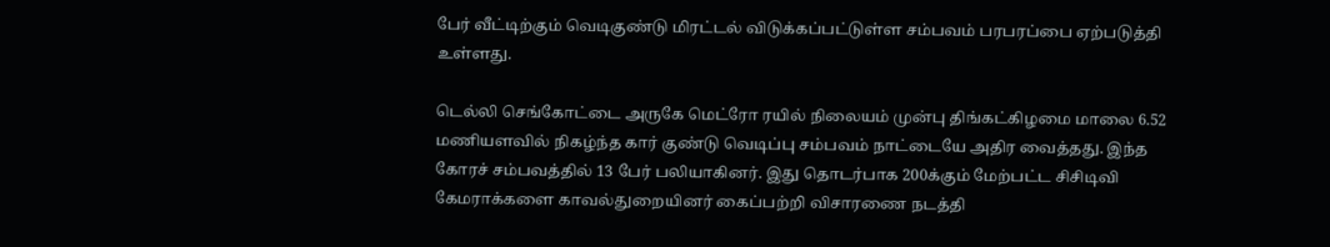பேர் வீட்டிற்கும் வெடிகுண்டு மிரட்டல் விடுக்கப்பட்டுள்ள சம்பவம் பரபரப்பை ஏற்படுத்தி உள்ளது.

டெல்லி செங்கோட்டை அருகே மெட்ரோ ரயில் நிலையம் முன்பு திங்கட்கிழமை மாலை 6.52 மணியளவில் நிகழ்ந்த கார் குண்டு வெடிப்பு சம்பவம் நாட்டையே அதிர வைத்தது. இந்த கோரச் சம்பவத்தில் 13 பேர் பலியாகினர். இது தொடர்பாக 200க்கும் மேற்பட்ட சிசிடிவி கேமராக்களை காவல்துறையினர் கைப்பற்றி விசாரணை நடத்தி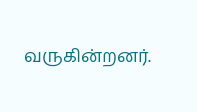வருகின்றனர்.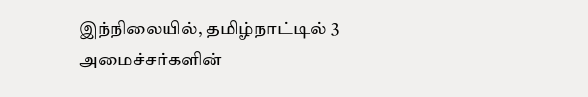இந்நிலையில், தமிழ்நாட்டில் 3 அமைச்சர்களின்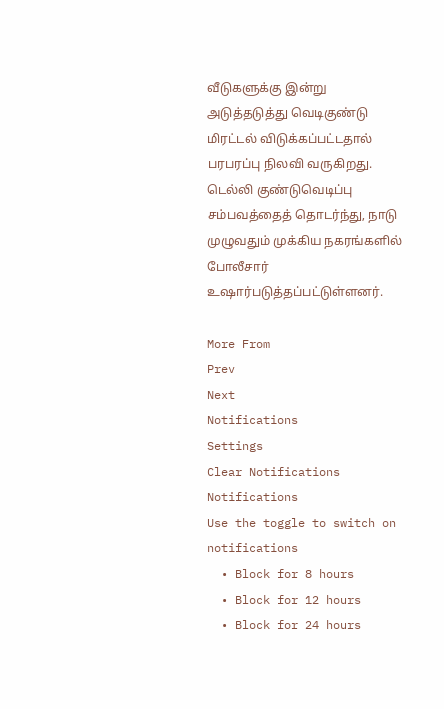வீடுகளுக்கு இன்று அடுத்தடுத்து வெடிகுண்டு மிரட்டல் விடுக்கப்பட்டதால் பரபரப்பு நிலவி வருகிறது. டெல்லி குண்டுவெடிப்பு சம்பவத்தைத் தொடர்ந்து, நாடு முழுவதும் முக்கிய நகரங்களில் போலீசார் உஷார்படுத்தப்பட்டுள்ளனர்.

More From
Prev
Next
Notifications
Settings
Clear Notifications
Notifications
Use the toggle to switch on notifications
  • Block for 8 hours
  • Block for 12 hours
  • Block for 24 hours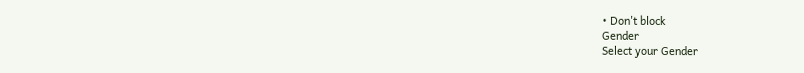• Don't block
Gender
Select your Gender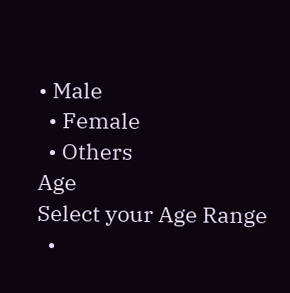• Male
  • Female
  • Others
Age
Select your Age Range
  •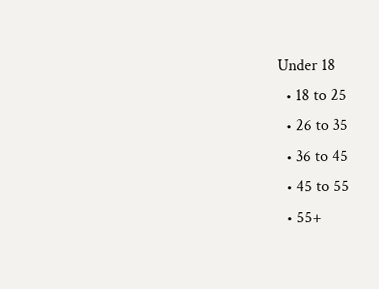Under 18
  • 18 to 25
  • 26 to 35
  • 36 to 45
  • 45 to 55
  • 55+